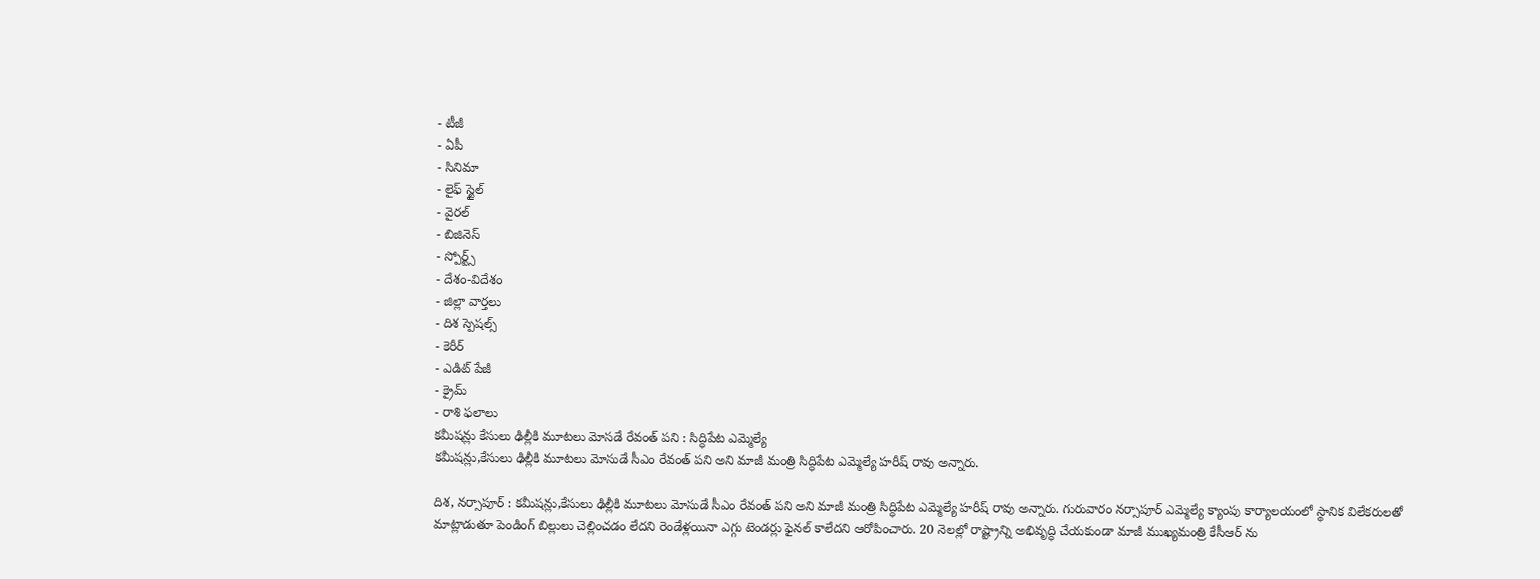- టీజీ
- ఏపీ
- సినిమా
- లైఫ్ స్టైల్
- వైరల్
- బిజినెస్
- స్పోర్ట్స్
- దేశం-విదేశం
- జిల్లా వార్తలు
- దిశ స్పెషల్స్
- కెరీర్
- ఎడిట్ పేజీ
- క్రైమ్
- రాశి ఫలాలు
కమీషన్లు కేసులు ఢిల్లీకి మూటలు మోసడే రేవంత్ పని : సిద్ధిపేట ఎమ్మెల్యే
కమీషన్లు,కేసులు ఢిల్లీకి మూటలు మోసుడే సీఎం రేవంత్ పని అని మాజీ మంత్రి సిద్ధిపేట ఎమ్మెల్యే హరీష్ రావు అన్నారు.

దిశ, నర్సాపూర్ : కమీషన్లు,కేసులు ఢిల్లీకి మూటలు మోసుడే సీఎం రేవంత్ పని అని మాజీ మంత్రి సిద్ధిపేట ఎమ్మెల్యే హరీష్ రావు అన్నారు. గురువారం నర్సాపూర్ ఎమ్మెల్యే క్యాంపు కార్యాలయంలో స్థానిక విలేకరులతో మాట్లాడుతూ పెండింగ్ బిల్లులు చెల్లించడం లేదని రెండేళ్లయినా ఎగ్గు టెండర్లు ఫైనల్ కాలేదని ఆరోపించారు. 20 నెలల్లో రాష్ట్రాన్ని అభివృద్ధి చేయకుండా మాజీ ముఖ్యమంత్రి కేసీఆర్ ను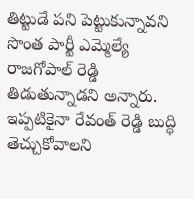తిట్టుడే పని పెట్టుకున్నావని సొంత పార్టీ ఎమ్మెల్యే రాజగోపాల్ రెడ్డి తిడుతున్నాడని అన్నారు. ఇప్పటికైనా రేవంత్ రెడ్డి బుద్ధి తెచ్చుకోవాలని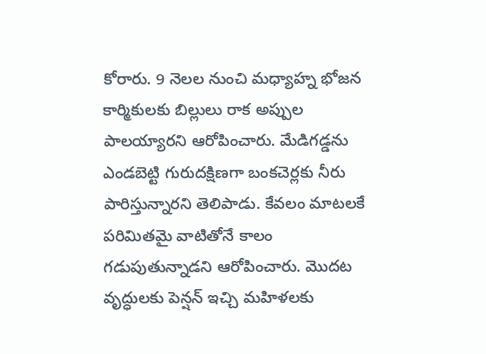కోరారు. 9 నెలల నుంచి మధ్యాహ్న భోజన కార్మికులకు బిల్లులు రాక అప్పుల పాలయ్యారని ఆరోపించారు. మేడిగడ్డను ఎండబెట్టి గురుదక్షిణగా బంకచెర్లకు నీరు పారిస్తున్నారని తెలిపాడు. కేవలం మాటలకే పరిమితమై వాటితోనే కాలం గడుపుతున్నాడని ఆరోపించారు. మొదట వృద్ధులకు పెన్షన్ ఇచ్చి మహిళలకు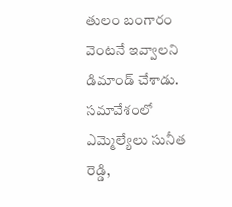తులం బంగారం వెంటనే ఇవ్వాలని డిమాండ్ చేశాడు. సమావేశంలో ఎమ్మెల్యేలు సునీత రెడ్డి,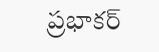ప్రభాకర్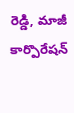రెడ్డి, మాజీ కార్పొరేషన్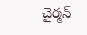చైర్మన్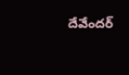దేవేందర్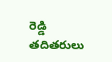రెడ్డి తదితరులు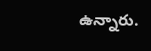ఉన్నారు.